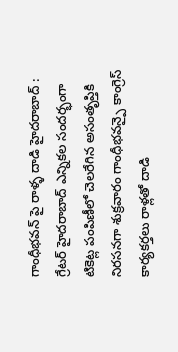గాంధీభవన్ పై రాళ్ళ దాడి హైదరాబాద్ : గ్రేటర్ హైదరాబాద్ ఎన్నికల సందర్భంగా టికెట్ల పంపిణీలో చెలరేగిన అసంతృప్తికి నిరసనగా శుక్రవారం గాంధీభవన్పై కాంగ్రెస్ కార్యకర్తలు రాళ్లతో దాడి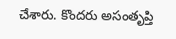చేశారు. కొందరు అసంతృప్తి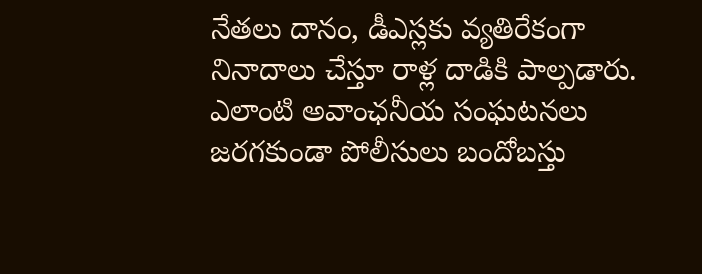నేతలు దానం, డీఎస్లకు వ్యతిరేకంగా నినాదాలు చేస్తూ రాళ్ల దాడికి పాల్పడారు. ఎలాంటి అవాంఛనీయ సంఘటనలు జరగకుండా పోలీసులు బందోబస్తు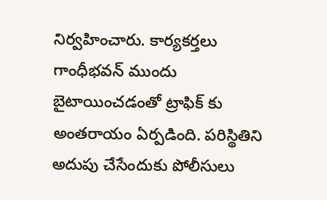నిర్వహించారు. కార్యకర్తలు గాంధీభవన్ ముందు బైటాయించడంతో ట్రాఫిక్ కు అంతరాయం ఏర్పడింది. పరిస్థితిని అదుపు చేసేందుకు పోలీసులు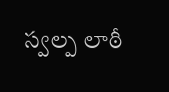స్వల్ప లాఠీ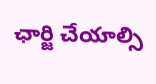ఛార్జి చేయాల్సి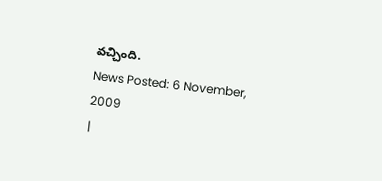వచ్చింది.
News Posted: 6 November, 2009
|